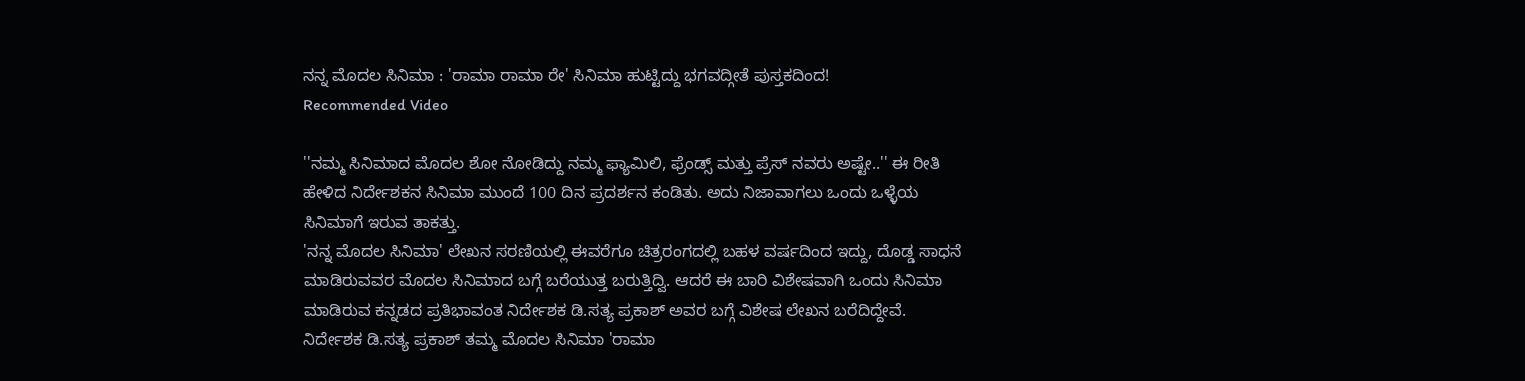ನನ್ನ ಮೊದಲ ಸಿನಿಮಾ : 'ರಾಮಾ ರಾಮಾ ರೇ' ಸಿನಿಮಾ ಹುಟ್ಟಿದ್ದು ಭಗವದ್ಗೀತೆ ಪುಸ್ತಕದಿಂದ!
Recommended Video

''ನಮ್ಮ ಸಿನಿಮಾದ ಮೊದಲ ಶೋ ನೋಡಿದ್ದು ನಮ್ಮ ಫ್ಯಾಮಿಲಿ, ಫ್ರೆಂಡ್ಸ್ ಮತ್ತು ಪ್ರೆಸ್ ನವರು ಅಷ್ಟೇ..'' ಈ ರೀತಿ ಹೇಳಿದ ನಿರ್ದೇಶಕನ ಸಿನಿಮಾ ಮುಂದೆ 100 ದಿನ ಪ್ರದರ್ಶನ ಕಂಡಿತು. ಅದು ನಿಜಾವಾಗಲು ಒಂದು ಒಳ್ಳೆಯ ಸಿನಿಮಾಗೆ ಇರುವ ತಾಕತ್ತು.
'ನನ್ನ ಮೊದಲ ಸಿನಿಮಾ' ಲೇಖನ ಸರಣಿಯಲ್ಲಿ ಈವರೆಗೂ ಚಿತ್ರರಂಗದಲ್ಲಿ ಬಹಳ ವರ್ಷದಿಂದ ಇದ್ದು, ದೊಡ್ಡ ಸಾಧನೆ ಮಾಡಿರುವವರ ಮೊದಲ ಸಿನಿಮಾದ ಬಗ್ಗೆ ಬರೆಯುತ್ತ ಬರುತ್ತಿದ್ವಿ. ಆದರೆ ಈ ಬಾರಿ ವಿಶೇಷವಾಗಿ ಒಂದು ಸಿನಿಮಾ ಮಾಡಿರುವ ಕನ್ನಡದ ಪ್ರತಿಭಾವಂತ ನಿರ್ದೇಶಕ ಡಿ.ಸತ್ಯ ಪ್ರಕಾಶ್ ಅವರ ಬಗ್ಗೆ ವಿಶೇಷ ಲೇಖನ ಬರೆದಿದ್ದೇವೆ.
ನಿರ್ದೇಶಕ ಡಿ.ಸತ್ಯ ಪ್ರಕಾಶ್ ತಮ್ಮ ಮೊದಲ ಸಿನಿಮಾ 'ರಾಮಾ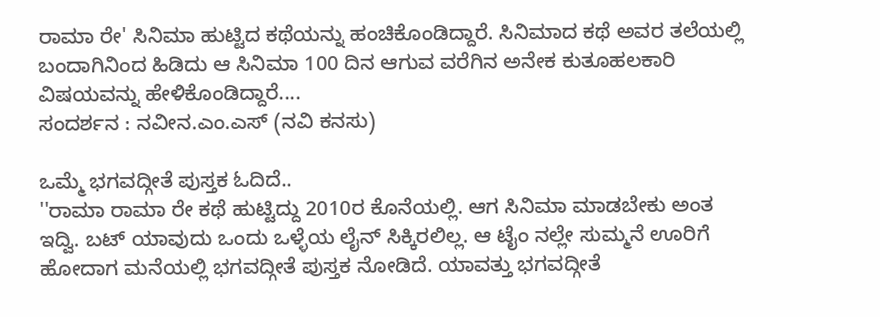ರಾಮಾ ರೇ' ಸಿನಿಮಾ ಹುಟ್ಟಿದ ಕಥೆಯನ್ನು ಹಂಚಿಕೊಂಡಿದ್ದಾರೆ. ಸಿನಿಮಾದ ಕಥೆ ಅವರ ತಲೆಯಲ್ಲಿ ಬಂದಾಗಿನಿಂದ ಹಿಡಿದು ಆ ಸಿನಿಮಾ 100 ದಿನ ಆಗುವ ವರೆಗಿನ ಅನೇಕ ಕುತೂಹಲಕಾರಿ ವಿಷಯವನ್ನು ಹೇಳಿಕೊಂಡಿದ್ದಾರೆ....
ಸಂದರ್ಶನ : ನವೀನ.ಎಂ.ಎಸ್ (ನವಿ ಕನಸು)

ಒಮ್ಮೆ ಭಗವದ್ಗೀತೆ ಪುಸ್ತಕ ಓದಿದೆ..
''ರಾಮಾ ರಾಮಾ ರೇ ಕಥೆ ಹುಟ್ಟಿದ್ದು 2010ರ ಕೊನೆಯಲ್ಲಿ. ಆಗ ಸಿನಿಮಾ ಮಾಡಬೇಕು ಅಂತ ಇದ್ವಿ. ಬಟ್ ಯಾವುದು ಒಂದು ಒಳ್ಳೆಯ ಲೈನ್ ಸಿಕ್ಕಿರಲಿಲ್ಲ. ಆ ಟೈಂ ನಲ್ಲೇ ಸುಮ್ಮನೆ ಊರಿಗೆ ಹೋದಾಗ ಮನೆಯಲ್ಲಿ ಭಗವದ್ಗೀತೆ ಪುಸ್ತಕ ನೋಡಿದೆ. ಯಾವತ್ತು ಭಗವದ್ಗೀತೆ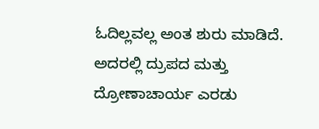ಓದಿಲ್ಲವಲ್ಲ ಅಂತ ಶುರು ಮಾಡಿದೆ. ಅದರಲ್ಲಿ ದ್ರುಪದ ಮತ್ತು ದ್ರೋಣಾಚಾರ್ಯ ಎರಡು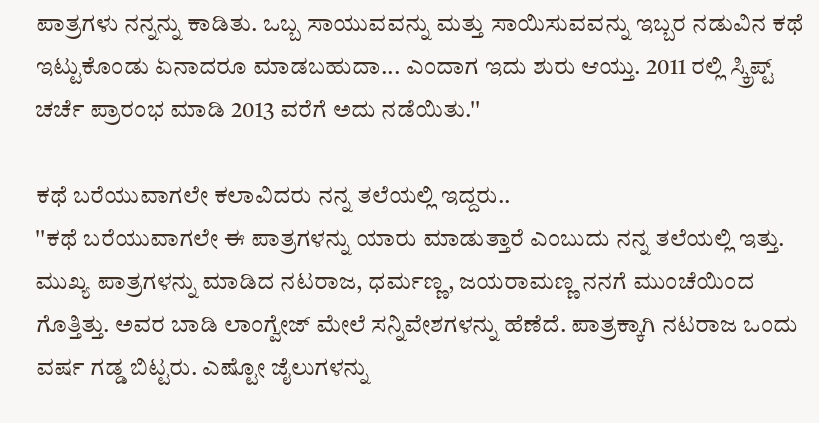ಪಾತ್ರಗಳು ನನ್ನನ್ನು ಕಾಡಿತು. ಒಬ್ಬ ಸಾಯುವವನ್ನು ಮತ್ತು ಸಾಯಿಸುವವನ್ನು ಇಬ್ಬರ ನಡುವಿನ ಕಥೆ ಇಟ್ಟುಕೊಂಡು ಏನಾದರೂ ಮಾಡಬಹುದಾ... ಎಂದಾಗ ಇದು ಶುರು ಆಯ್ತು. 2011 ರಲ್ಲಿ ಸ್ಕ್ರಿಪ್ಟ್ ಚರ್ಚೆ ಪ್ರಾರಂಭ ಮಾಡಿ 2013 ವರೆಗೆ ಅದು ನಡೆಯಿತು.''

ಕಥೆ ಬರೆಯುವಾಗಲೇ ಕಲಾವಿದರು ನನ್ನ ತಲೆಯಲ್ಲಿ ಇದ್ದರು..
''ಕಥೆ ಬರೆಯುವಾಗಲೇ ಈ ಪಾತ್ರಗಳನ್ನು ಯಾರು ಮಾಡುತ್ತಾರೆ ಎಂಬುದು ನನ್ನ ತಲೆಯಲ್ಲಿ ಇತ್ತು. ಮುಖ್ಯ ಪಾತ್ರಗಳನ್ನು ಮಾಡಿದ ನಟರಾಜ, ಧರ್ಮಣ್ಣ, ಜಯರಾಮಣ್ಣ ನನಗೆ ಮುಂಚೆಯಿಂದ ಗೊತ್ತಿತ್ತು. ಅವರ ಬಾಡಿ ಲಾಂಗ್ವೇಜ್ ಮೇಲೆ ಸನ್ನಿವೇಶಗಳನ್ನು ಹೆಣೆದೆ. ಪಾತ್ರಕ್ಕಾಗಿ ನಟರಾಜ ಒಂದು ವರ್ಷ ಗಡ್ಡ ಬಿಟ್ಟರು. ಎಷ್ಟೋ ಜೈಲುಗಳನ್ನು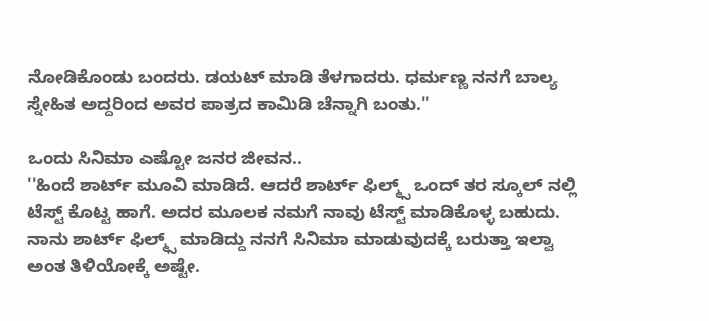ನೋಡಿಕೊಂಡು ಬಂದರು. ಡಯಟ್ ಮಾಡಿ ತೆಳಗಾದರು. ಧರ್ಮಣ್ಣ ನನಗೆ ಬಾಲ್ಯ ಸ್ನೇಹಿತ ಅದ್ದರಿಂದ ಅವರ ಪಾತ್ರದ ಕಾಮಿಡಿ ಚೆನ್ನಾಗಿ ಬಂತು.''

ಒಂದು ಸಿನಿಮಾ ಎಷ್ಟೋ ಜನರ ಜೀವನ..
''ಹಿಂದೆ ಶಾರ್ಟ್ ಮೂವಿ ಮಾಡಿದೆ. ಆದರೆ ಶಾರ್ಟ್ ಫಿಲ್ಮ್ಸ್ ಒಂದ್ ತರ ಸ್ಕೂಲ್ ನಲ್ಲಿ ಟೆಸ್ಟ್ ಕೊಟ್ಟ ಹಾಗೆ. ಅದರ ಮೂಲಕ ನಮಗೆ ನಾವು ಟೆಸ್ಟ್ ಮಾಡಿಕೊಳ್ಳ ಬಹುದು. ನಾನು ಶಾರ್ಟ್ ಫಿಲ್ಮ್ಸ್ ಮಾಡಿದ್ದು ನನಗೆ ಸಿನಿಮಾ ಮಾಡುವುದಕ್ಕೆ ಬರುತ್ತಾ ಇಲ್ವಾ ಅಂತ ತಿಳಿಯೋಕ್ಕೆ ಅಷ್ಟೇ.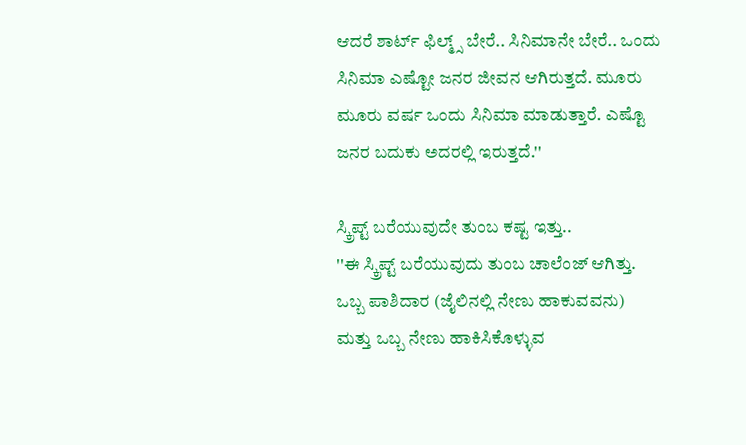ಆದರೆ ಶಾರ್ಟ್ ಫಿಲ್ಮ್ಸ್ ಬೇರೆ.. ಸಿನಿಮಾನೇ ಬೇರೆ.. ಒಂದು ಸಿನಿಮಾ ಎಷ್ಟೋ ಜನರ ಜೀವನ ಆಗಿರುತ್ತದೆ. ಮೂರು ಮೂರು ವರ್ಷ ಒಂದು ಸಿನಿಮಾ ಮಾಡುತ್ತಾರೆ. ಎಷ್ಟೊ ಜನರ ಬದುಕು ಅದರಲ್ಲಿ ಇರುತ್ತದೆ.''

ಸ್ಕ್ರಿಪ್ಟ್ ಬರೆಯುವುದೇ ತುಂಬ ಕಷ್ಟ ಇತ್ತು..
''ಈ ಸ್ಕ್ರಿಪ್ಟ್ ಬರೆಯುವುದು ತುಂಬ ಚಾಲೆಂಜ್ ಆಗಿತ್ತು. ಒಬ್ಬ ಪಾಶಿದಾರ (ಜೈಲಿನಲ್ಲಿ ನೇಣು ಹಾಕುವವನು) ಮತ್ತು ಒಬ್ಬ ನೇಣು ಹಾಕಿಸಿಕೊಳ್ಳುವ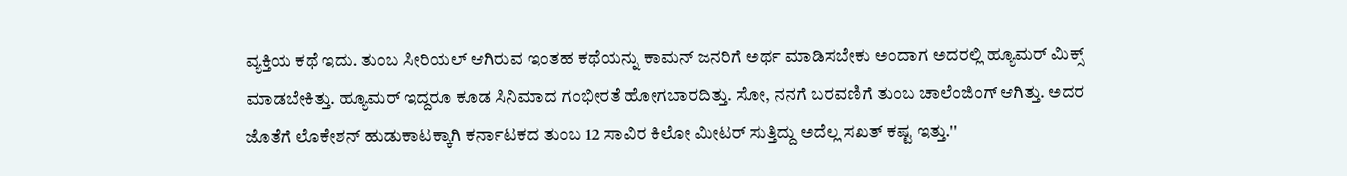ವ್ಯಕ್ತಿಯ ಕಥೆ ಇದು. ತುಂಬ ಸೀರಿಯಲ್ ಆಗಿರುವ ಇಂತಹ ಕಥೆಯನ್ನು ಕಾಮನ್ ಜನರಿಗೆ ಅರ್ಥ ಮಾಡಿಸಬೇಕು ಅಂದಾಗ ಅದರಲ್ಲಿ ಹ್ಯೂಮರ್ ಮಿಕ್ಸ್ ಮಾಡಬೇಕಿತ್ತು. ಹ್ಯೂಮರ್ ಇದ್ದರೂ ಕೂಡ ಸಿನಿಮಾದ ಗಂಭೀರತೆ ಹೋಗಬಾರದಿತ್ತು. ಸೋ, ನನಗೆ ಬರವಣಿಗೆ ತುಂಬ ಚಾಲೆಂಜಿಂಗ್ ಆಗಿತ್ತು. ಅದರ ಜೊತೆಗೆ ಲೊಕೇಶನ್ ಹುಡುಕಾಟಕ್ಕಾಗಿ ಕರ್ನಾಟಕದ ತುಂಬ 12 ಸಾವಿರ ಕಿಲೋ ಮೀಟರ್ ಸುತ್ತಿದ್ದು ಅದೆಲ್ಲ ಸಖತ್ ಕಷ್ಟ ಇತ್ತು.''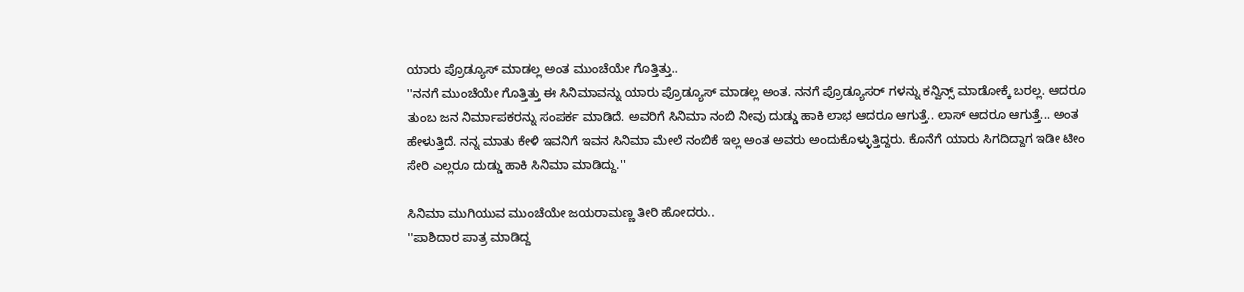ಯಾರು ಪ್ರೊಡ್ಯೂಸ್ ಮಾಡಲ್ಲ ಅಂತ ಮುಂಚೆಯೇ ಗೊತ್ತಿತ್ತು..
''ನನಗೆ ಮುಂಚೆಯೇ ಗೊತ್ತಿತ್ತು ಈ ಸಿನಿಮಾವನ್ನು ಯಾರು ಪ್ರೊಡ್ಯೂಸ್ ಮಾಡಲ್ಲ ಅಂತ. ನನಗೆ ಪ್ರೊಡ್ಯೂಸರ್ ಗಳನ್ನು ಕನ್ವಿನ್ಸ್ ಮಾಡೋಕ್ಕೆ ಬರಲ್ಲ. ಆದರೂ ತುಂಬ ಜನ ನಿರ್ಮಾಪಕರನ್ನು ಸಂಪರ್ಕ ಮಾಡಿದೆ. ಅವರಿಗೆ ಸಿನಿಮಾ ನಂಬಿ ನೀವು ದುಡ್ಡು ಹಾಕಿ ಲಾಭ ಆದರೂ ಆಗುತ್ತೆ.. ಲಾಸ್ ಆದರೂ ಆಗುತ್ತೆ... ಅಂತ ಹೇಳುತ್ತಿದೆ. ನನ್ನ ಮಾತು ಕೇಳಿ ಇವನಿಗೆ ಇವನ ಸಿನಿಮಾ ಮೇಲೆ ನಂಬಿಕೆ ಇಲ್ಲ ಅಂತ ಅವರು ಅಂದುಕೊಳ್ಳುತ್ತಿದ್ದರು. ಕೊನೆಗೆ ಯಾರು ಸಿಗದಿದ್ದಾಗ ಇಡೀ ಟೀಂ ಸೇರಿ ಎಲ್ಲರೂ ದುಡ್ಡು ಹಾಕಿ ಸಿನಿಮಾ ಮಾಡಿದ್ದು.''

ಸಿನಿಮಾ ಮುಗಿಯುವ ಮುಂಚೆಯೇ ಜಯರಾಮಣ್ಣ ತೀರಿ ಹೋದರು..
''ಪಾಶಿದಾರ ಪಾತ್ರ ಮಾಡಿದ್ದ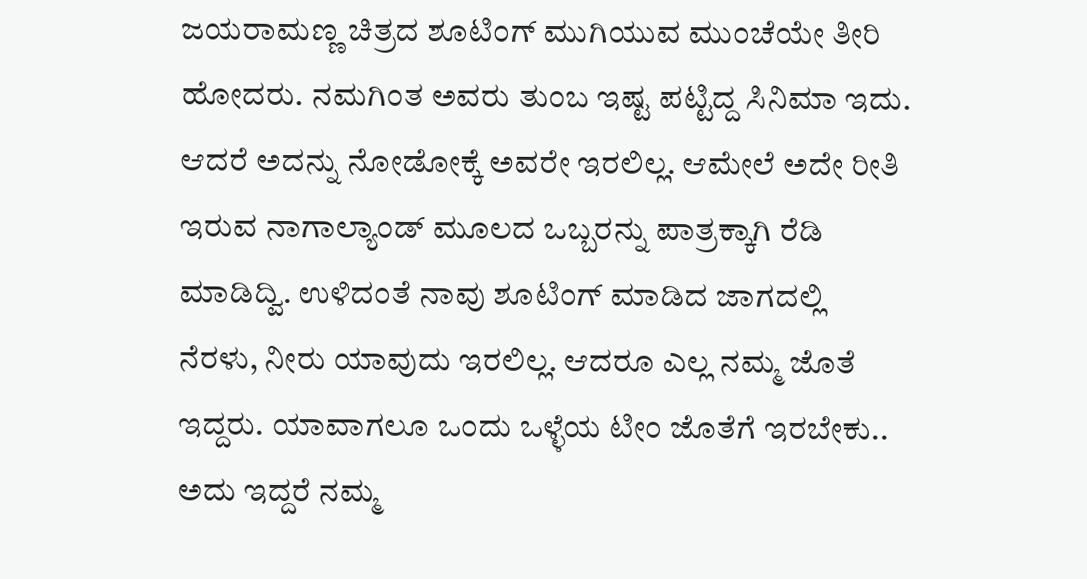ಜಯರಾಮಣ್ಣ ಚಿತ್ರದ ಶೂಟಿಂಗ್ ಮುಗಿಯುವ ಮುಂಚೆಯೇ ತೀರಿ ಹೋದರು. ನಮಗಿಂತ ಅವರು ತುಂಬ ಇಷ್ಟ ಪಟ್ಟಿದ್ದ ಸಿನಿಮಾ ಇದು. ಆದರೆ ಅದನ್ನು ನೋಡೋಕ್ಕೆ ಅವರೇ ಇರಲಿಲ್ಲ. ಆಮೇಲೆ ಅದೇ ರೀತಿ ಇರುವ ನಾಗಾಲ್ಯಾಂಡ್ ಮೂಲದ ಒಬ್ಬರನ್ನು ಪಾತ್ರಕ್ಕಾಗಿ ರೆಡಿ ಮಾಡಿದ್ವಿ. ಉಳಿದಂತೆ ನಾವು ಶೂಟಿಂಗ್ ಮಾಡಿದ ಜಾಗದಲ್ಲಿ ನೆರಳು, ನೀರು ಯಾವುದು ಇರಲಿಲ್ಲ. ಆದರೂ ಎಲ್ಲ ನಮ್ಮ ಜೊತೆ ಇದ್ದರು. ಯಾವಾಗಲೂ ಒಂದು ಒಳ್ಳೆಯ ಟೀಂ ಜೊತೆಗೆ ಇರಬೇಕು.. ಅದು ಇದ್ದರೆ ನಮ್ಮ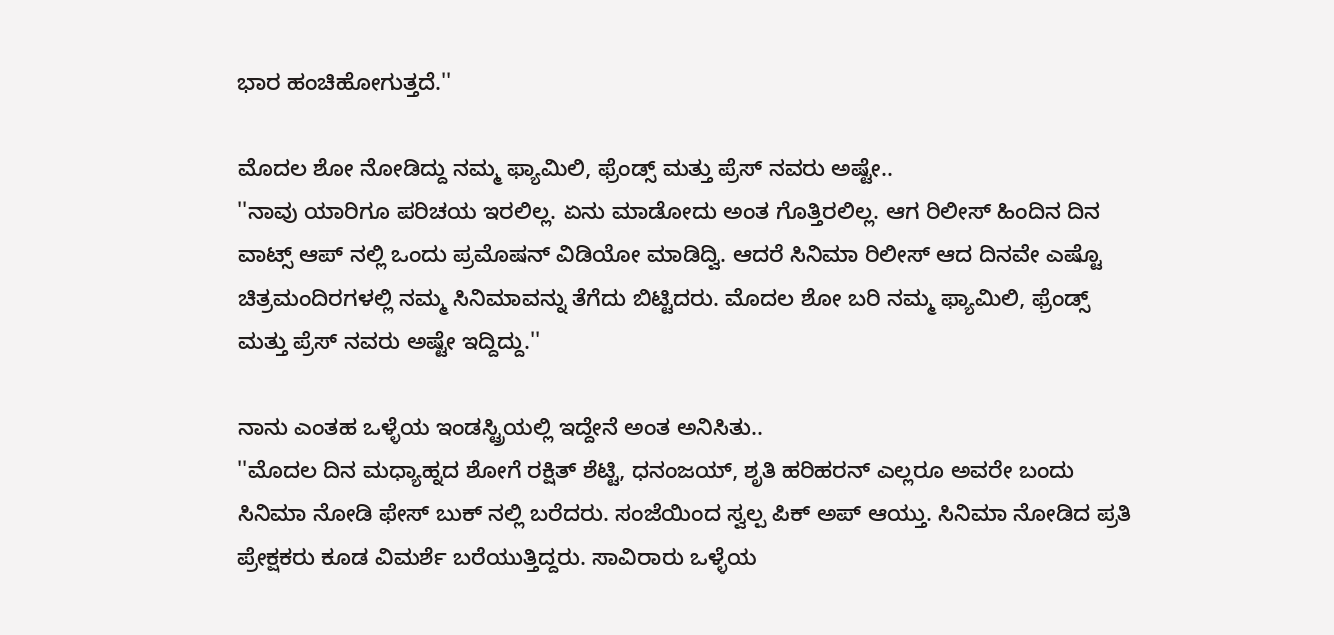ಭಾರ ಹಂಚಿಹೋಗುತ್ತದೆ.''

ಮೊದಲ ಶೋ ನೋಡಿದ್ದು ನಮ್ಮ ಫ್ಯಾಮಿಲಿ, ಫ್ರೆಂಡ್ಸ್ ಮತ್ತು ಪ್ರೆಸ್ ನವರು ಅಷ್ಟೇ..
''ನಾವು ಯಾರಿಗೂ ಪರಿಚಯ ಇರಲಿಲ್ಲ. ಏನು ಮಾಡೋದು ಅಂತ ಗೊತ್ತಿರಲಿಲ್ಲ. ಆಗ ರಿಲೀಸ್ ಹಿಂದಿನ ದಿನ ವಾಟ್ಸ್ ಆಪ್ ನಲ್ಲಿ ಒಂದು ಪ್ರಮೊಷನ್ ವಿಡಿಯೋ ಮಾಡಿದ್ವಿ. ಆದರೆ ಸಿನಿಮಾ ರಿಲೀಸ್ ಆದ ದಿನವೇ ಎಷ್ಟೊ ಚಿತ್ರಮಂದಿರಗಳಲ್ಲಿ ನಮ್ಮ ಸಿನಿಮಾವನ್ನು ತೆಗೆದು ಬಿಟ್ಟಿದರು. ಮೊದಲ ಶೋ ಬರಿ ನಮ್ಮ ಫ್ಯಾಮಿಲಿ, ಫ್ರೆಂಡ್ಸ್ ಮತ್ತು ಪ್ರೆಸ್ ನವರು ಅಷ್ಟೇ ಇದ್ದಿದ್ದು.''

ನಾನು ಎಂತಹ ಒಳ್ಳೆಯ ಇಂಡಸ್ಟ್ರಿಯಲ್ಲಿ ಇದ್ದೇನೆ ಅಂತ ಅನಿಸಿತು..
''ಮೊದಲ ದಿನ ಮಧ್ಯಾಹ್ನದ ಶೋಗೆ ರಕ್ಷಿತ್ ಶೆಟ್ಟಿ, ಧನಂಜಯ್, ಶೃತಿ ಹರಿಹರನ್ ಎಲ್ಲರೂ ಅವರೇ ಬಂದು ಸಿನಿಮಾ ನೋಡಿ ಫೇಸ್ ಬುಕ್ ನಲ್ಲಿ ಬರೆದರು. ಸಂಜೆಯಿಂದ ಸ್ವಲ್ಪ ಪಿಕ್ ಅಪ್ ಆಯ್ತು. ಸಿನಿಮಾ ನೋಡಿದ ಪ್ರತಿ ಪ್ರೇಕ್ಷಕರು ಕೂಡ ವಿಮರ್ಶೆ ಬರೆಯುತ್ತಿದ್ದರು. ಸಾವಿರಾರು ಒಳ್ಳೆಯ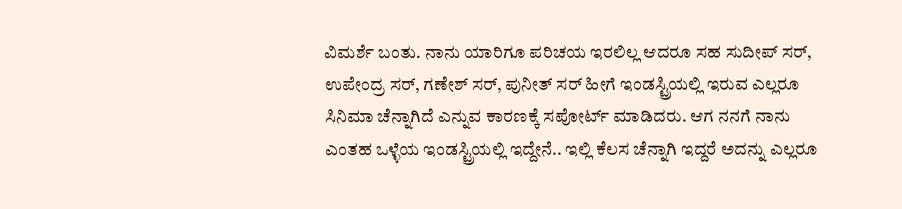ವಿಮರ್ಶೆ ಬಂತು. ನಾನು ಯಾರಿಗೂ ಪರಿಚಯ ಇರಲಿಲ್ಲ ಆದರೂ ಸಹ ಸುದೀಪ್ ಸರ್, ಉಪೇಂದ್ರ ಸರ್, ಗಣೇಶ್ ಸರ್, ಪುನೀತ್ ಸರ್ ಹೀಗೆ ಇಂಡಸ್ಟ್ರಿಯಲ್ಲಿ ಇರುವ ಎಲ್ಲರೂ ಸಿನಿಮಾ ಚೆನ್ನಾಗಿದೆ ಎನ್ನುವ ಕಾರಣಕ್ಕೆ ಸಪೋರ್ಟ್ ಮಾಡಿದರು. ಆಗ ನನಗೆ ನಾನು ಎಂತಹ ಒಳ್ಳೆಯ ಇಂಡಸ್ಟ್ರಿಯಲ್ಲಿ ಇದ್ದೇನೆ.. ಇಲ್ಲಿ ಕೆಲಸ ಚೆನ್ನಾಗಿ ಇದ್ದರೆ ಅದನ್ನು ಎಲ್ಲರೂ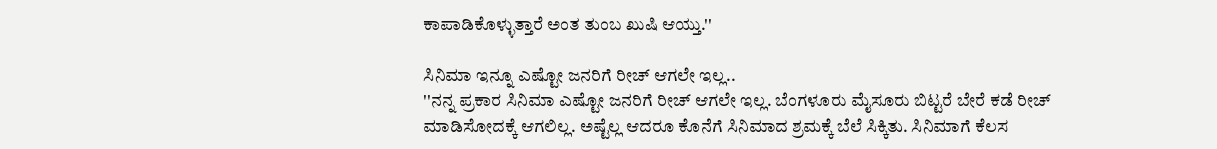ಕಾಪಾಡಿಕೊಳ್ಳುತ್ತಾರೆ ಅಂತ ತುಂಬ ಖುಷಿ ಆಯ್ತು.''

ಸಿನಿಮಾ ಇನ್ನೂ ಎಷ್ಟೋ ಜನರಿಗೆ ರೀಚ್ ಆಗಲೇ ಇಲ್ಲ..
''ನನ್ನ ಪ್ರಕಾರ ಸಿನಿಮಾ ಎಷ್ಟೋ ಜನರಿಗೆ ರೀಚ್ ಆಗಲೇ ಇಲ್ಲ. ಬೆಂಗಳೂರು ಮೈಸೂರು ಬಿಟ್ಟರೆ ಬೇರೆ ಕಡೆ ರೀಚ್ ಮಾಡಿಸೋದಕ್ಕೆ ಆಗಲಿಲ್ಲ. ಅಷ್ಟೆಲ್ಲ ಆದರೂ ಕೊನೆಗೆ ಸಿನಿಮಾದ ಶ್ರಮಕ್ಕೆ ಬೆಲೆ ಸಿಕ್ಕಿತು. ಸಿನಿಮಾಗೆ ಕೆಲಸ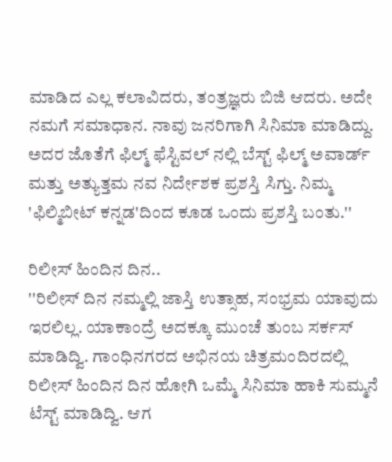ಮಾಡಿದ ಎಲ್ಲ ಕಲಾವಿದರು, ತಂತ್ರಜ್ಞರು ಬಿಜಿ ಆದರು. ಅದೇ ನಮಗೆ ಸಮಾಧಾನ. ನಾವು ಜನರಿಗಾಗಿ ಸಿನಿಮಾ ಮಾಡಿದ್ದು. ಅದರ ಜೊತೆಗೆ ಫಿಲ್ಮ್ ಫೆಸ್ಟಿವಲ್ ನಲ್ಲಿ ಬೆಸ್ಟ್ ಫಿಲ್ಮ್ ಅವಾರ್ಡ್ ಮತ್ತು ಅತ್ಯುತ್ತಮ ನವ ನಿರ್ದೇಶಕ ಪ್ರಶಸ್ತಿ ಸಿಗ್ತು. ನಿಮ್ಮ 'ಫಿಲ್ಮಿಬೀಟ್ ಕನ್ನಡ'ದಿಂದ ಕೂಡ ಒಂದು ಪ್ರಶಸ್ತಿ ಬಂತು.''

ರಿಲೀಸ್ ಹಿಂದಿನ ದಿನ..
''ರಿಲೀಸ್ ದಿನ ನಮ್ಮಲ್ಲಿ ಜಾಸ್ತಿ ಉತ್ಸಾಹ, ಸಂಭ್ರಮ ಯಾವುದು ಇರಲಿಲ್ಲ. ಯಾಕಾಂದ್ರೆ ಅದಕ್ಕೂ ಮುಂಚೆ ತುಂಬ ಸರ್ಕಸ್ ಮಾಡಿದ್ವಿ. ಗಾಂಧಿನಗರದ ಅಭಿನಯ ಚಿತ್ರಮಂದಿರದಲ್ಲಿ ರಿಲೀಸ್ ಹಿಂದಿನ ದಿನ ಹೋಗಿ ಒಮ್ಮೆ ಸಿನಿಮಾ ಹಾಕಿ ಸುಮ್ಮನೆ ಟೆಸ್ಟ್ ಮಾಡಿದ್ವಿ. ಆಗ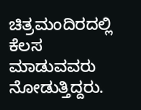ಚಿತ್ರಮಂದಿರದಲ್ಲಿ ಕೆಲಸ ಮಾಡುವವರು ನೋಡುತ್ತಿದ್ದರು.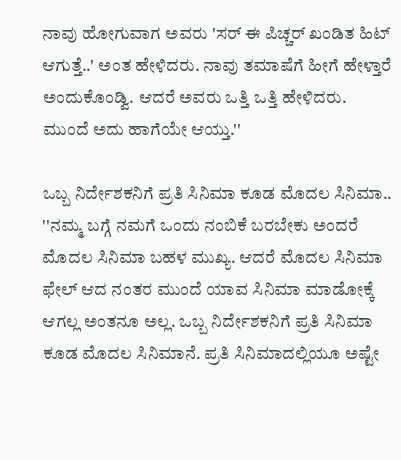ನಾವು ಹೋಗುವಾಗ ಅವರು 'ಸರ್ ಈ ಪಿಚ್ಚರ್ ಖಂಡಿತ ಹಿಟ್ ಆಗುತ್ತೆ..' ಅಂತ ಹೇಳಿದರು. ನಾವು ತಮಾಷೆಗೆ ಹೀಗೆ ಹೇಳ್ತಾರೆ ಅಂದುಕೊಂಡ್ವಿ. ಆದರೆ ಅವರು ಒತ್ತಿ ಒತ್ತಿ ಹೇಳಿದರು. ಮುಂದೆ ಅದು ಹಾಗೆಯೇ ಆಯ್ತು.''

ಒಬ್ಬ ನಿರ್ದೇಶಕನಿಗೆ ಪ್ರತಿ ಸಿನಿಮಾ ಕೂಡ ಮೊದಲ ಸಿನಿಮಾ..
''ನಮ್ಮ ಬಗ್ಗೆ ನಮಗೆ ಒಂದು ನಂಬಿಕೆ ಬರಬೇಕು ಅಂದರೆ ಮೊದಲ ಸಿನಿಮಾ ಬಹಳ ಮುಖ್ಯ. ಆದರೆ ಮೊದಲ ಸಿನಿಮಾ ಫೇಲ್ ಆದ ನಂತರ ಮುಂದೆ ಯಾವ ಸಿನಿಮಾ ಮಾಡೋಕ್ಕೆ ಆಗಲ್ಲ ಅಂತನೂ ಅಲ್ಲ. ಒಬ್ಬ ನಿರ್ದೇಶಕನಿಗೆ ಪ್ರತಿ ಸಿನಿಮಾ ಕೂಡ ಮೊದಲ ಸಿನಿಮಾನೆ. ಪ್ರತಿ ಸಿನಿಮಾದಲ್ಲಿಯೂ ಅಷ್ಟೇ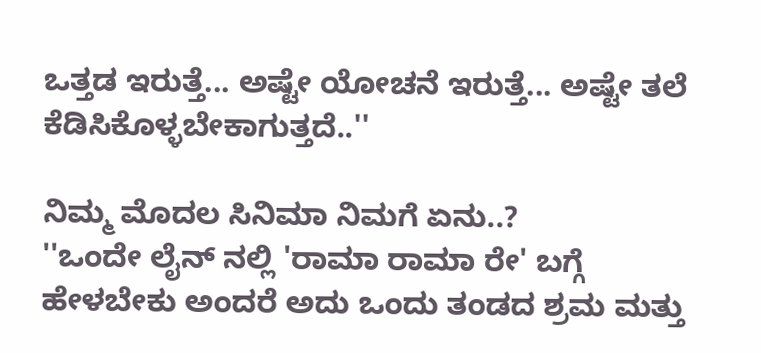ಒತ್ತಡ ಇರುತ್ತೆ... ಅಷ್ಟೇ ಯೋಚನೆ ಇರುತ್ತೆ... ಅಷ್ಟೇ ತಲೆ ಕೆಡಿಸಿಕೊಳ್ಳಬೇಕಾಗುತ್ತದೆ..''

ನಿಮ್ಮ ಮೊದಲ ಸಿನಿಮಾ ನಿಮಗೆ ಏನು..?
''ಒಂದೇ ಲೈನ್ ನಲ್ಲಿ 'ರಾಮಾ ರಾಮಾ ರೇ' ಬಗ್ಗೆ ಹೇಳಬೇಕು ಅಂದರೆ ಅದು ಒಂದು ತಂಡದ ಶ್ರಮ ಮತ್ತು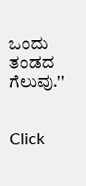ಒಂದು ತಂಡದ ಗೆಲುವು.''


Click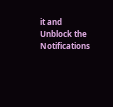it and Unblock the Notifications